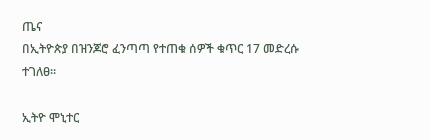ጤና
በኢትዮጵያ በዝንጆሮ ፈንጣጣ የተጠቁ ሰዎች ቁጥር 17 መድረሱ ተገለፀ።

ኢትዮ ሞኒተር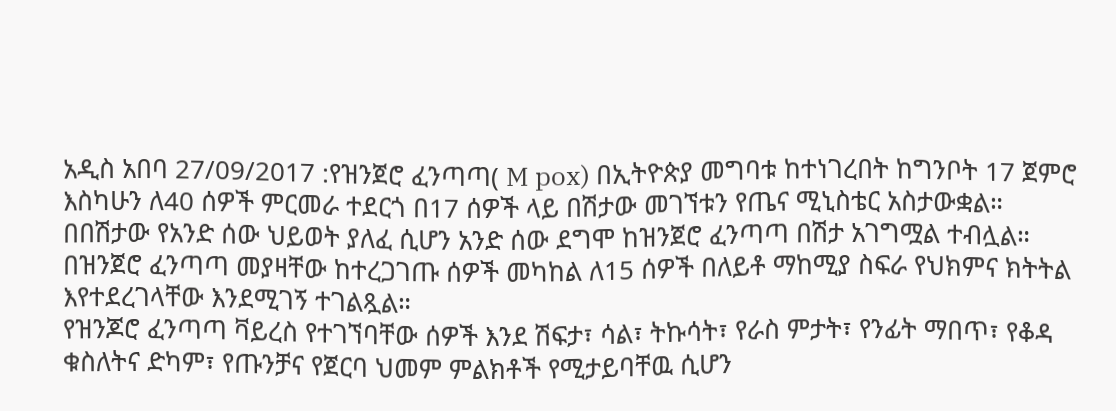አዲስ አበባ 27/09/2017 :የዝንጀሮ ፈንጣጣ( M pox) በኢትዮጵያ መግባቱ ከተነገረበት ከግንቦት 17 ጀምሮ እስካሁን ለ40 ሰዎች ምርመራ ተደርጎ በ17 ሰዎች ላይ በሽታው መገኘቱን የጤና ሚኒስቴር አስታውቋል።
በበሽታው የአንድ ሰው ህይወት ያለፈ ሲሆን አንድ ሰው ደግሞ ከዝንጀሮ ፈንጣጣ በሽታ አገግሟል ተብሏል።
በዝንጀሮ ፈንጣጣ መያዛቸው ከተረጋገጡ ሰዎች መካከል ለ15 ሰዎች በለይቶ ማከሚያ ስፍራ የህክምና ክትትል እየተደረገላቸው እንደሚገኝ ተገልጿል።
የዝንጆሮ ፈንጣጣ ቫይረስ የተገኘባቸው ሰዎች እንደ ሽፍታ፣ ሳል፣ ትኩሳት፣ የራስ ምታት፣ የንፊት ማበጥ፣ የቆዳ ቁስለትና ድካም፣ የጡንቻና የጀርባ ህመም ምልክቶች የሚታይባቸዉ ሲሆን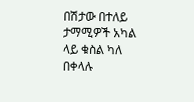በሽታው በተለይ ታማሚዎች አካል ላይ ቁስል ካለ በቀላሉ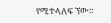የሚተላለፍ ኘው።